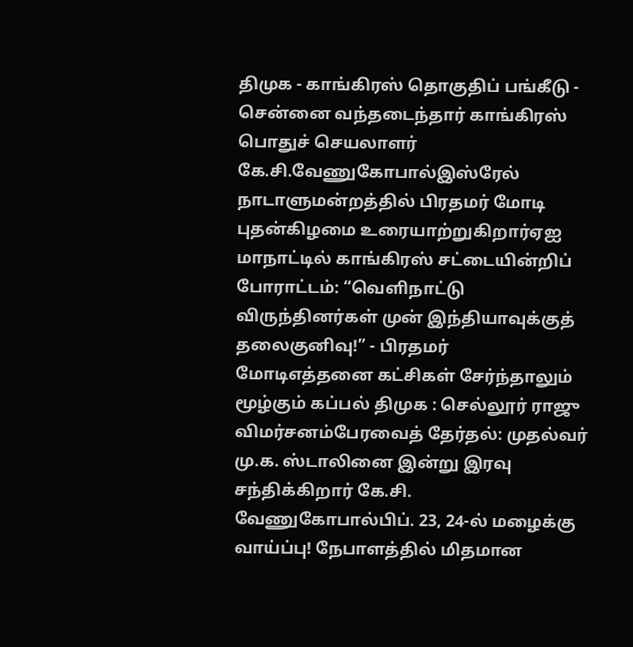திமுக - காங்கிரஸ் தொகுதிப் பங்கீடு - சென்னை வந்தடைந்தார் காங்கிரஸ் பொதுச் செயலாளர் கே.சி.வேணுகோபால்இஸ்ரேல் நாடாளுமன்றத்தில் பிரதமர் மோடி புதன்கிழமை உரையாற்றுகிறார்ஏஐ மாநாட்டில் காங்கிரஸ் சட்டையின்றிப் போராட்டம்: “வெளிநாட்டு விருந்தினர்கள் முன் இந்தியாவுக்குத் தலைகுனிவு!” - பிரதமர் மோடிஎத்தனை கட்சிகள் சேர்ந்தாலும் மூழ்கும் கப்பல் திமுக : செல்லூர் ராஜு விமர்சனம்பேரவைத் தேர்தல்: முதல்வர் மு.க. ஸ்டாலினை இன்று இரவு சந்திக்கிறார் கே.சி. வேணுகோபால்பிப். 23, 24-ல் மழைக்கு வாய்ப்பு! நேபாளத்தில் மிதமான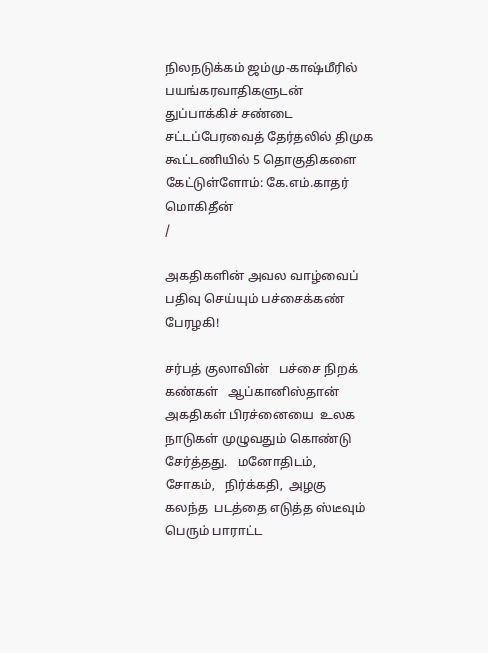நிலநடுக்கம் ஜம்மு-காஷ்மீரில் பயங்கரவாதிகளுடன் துப்பாக்கிச் சண்டை சட்டப்பேரவைத் தேர்தலில் திமுக கூட்டணியில் 5 தொகுதிகளை கேட்டுள்ளோம்: கே.எம்.காதர் மொகிதீன்
/

அகதிகளின் அவல வாழ்வைப் பதிவு செய்யும் பச்சைக்கண் பேரழகி!

சர்பத் குலாவின்   பச்சை நிறக் கண்கள்   ஆப்கானிஸ்தான்  அகதிகள் பிரச்னையை  உலக நாடுகள் முழுவதும் கொண்டு சேர்த்தது.   மனோதிடம்,    சோகம்,   நிர்க்கதி,  அழகு  கலந்த  படத்தை எடுத்த ஸ்டீவும்  பெரும் பாராட்ட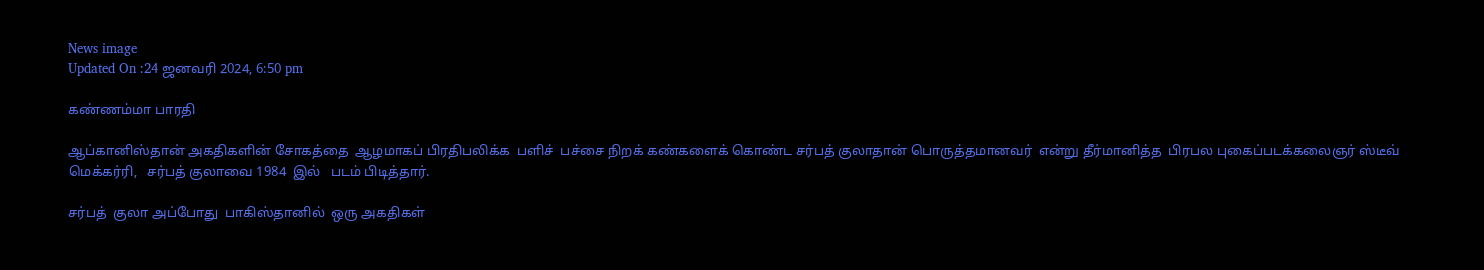News image
Updated On :24 ஜனவரி 2024, 6:50 pm

கண்ணம்மா பாரதி

ஆப்கானிஸ்தான் அகதிகளின் சோகத்தை  ஆழமாகப் பிரதிபலிக்க  பளிச்  பச்சை நிறக் கண்களைக் கொண்ட சர்பத் குலாதான் பொருத்தமானவர்  என்று தீர்மானித்த  பிரபல புகைப்படக்கலைஞர் ஸ்டீவ் மெக்கர்ரி,   சர்பத் குலாவை 1984  இல்   படம் பிடித்தார்.

சர்பத்  குலா அப்போது  பாகிஸ்தானில்  ஒரு அகதிகள்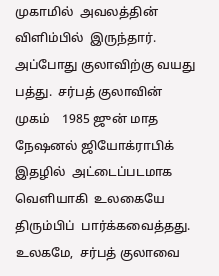முகாமில்  அவலத்தின் விளிம்பில்  இருந்தார்.  அப்போது குலாவிற்கு வயது பத்து.  சர்பத் குலாவின் முகம்    1985 ஜுன் மாத     நேஷனல் ஜியோக்ராபிக்   இதழில்  அட்டைப்படமாக வெளியாகி  உலகையே  திரும்பிப்  பார்க்கவைத்தது.   உலகமே,  சர்பத் குலாவை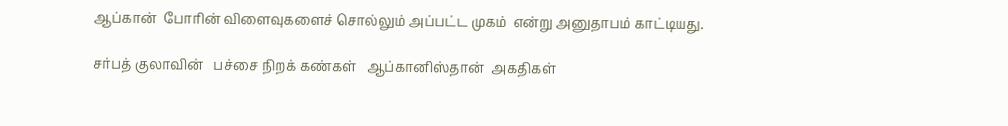ஆப்கான்  போரின் விளைவுகளைச் சொல்லும் அப்பட்ட முகம்  என்று அனுதாபம் காட்டியது.

சர்பத் குலாவின்   பச்சை நிறக் கண்கள்   ஆப்கானிஸ்தான்  அகதிகள்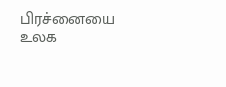பிரச்னையை  உலக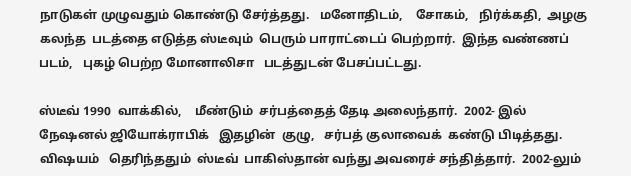நாடுகள் முழுவதும் கொண்டு சேர்த்தது.   மனோதிடம்,    சோகம்,   நிர்க்கதி,  அழகு  கலந்த  படத்தை எடுத்த ஸ்டீவும்  பெரும் பாராட்டைப் பெற்றார்.  இந்த வண்ணப் படம்,   புகழ் பெற்ற மோனாலிசா   படத்துடன் பேசப்பட்டது.

ஸ்டீவ் 1990  வாக்கில்,    மீண்டும்  சர்பத்தைத் தேடி அலைந்தார்.  2002- இல் நேஷனல் ஜியோக்ராபிக்   இதழின்  குழு,   சர்பத் குலாவைக்  கண்டு பிடித்தது. விஷயம்   தெரிந்ததும்  ஸ்டீவ்  பாகிஸ்தான் வந்து அவரைச் சந்தித்தார்.  2002-லும்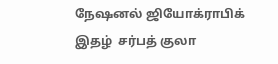நேஷனல் ஜியோக்ராபிக்  இதழ்  சர்பத் குலா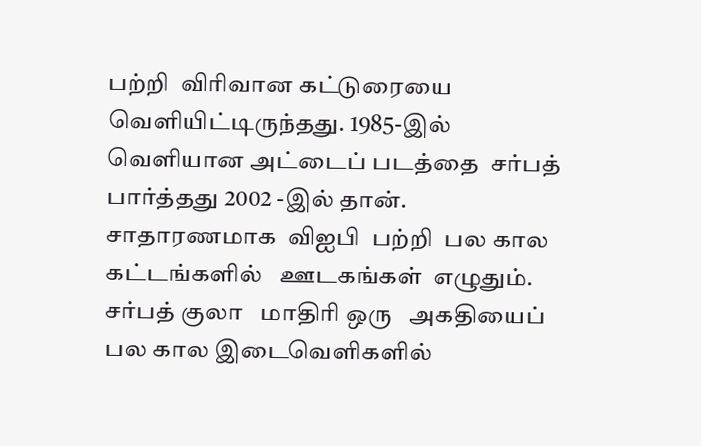பற்றி  விரிவான கட்டுரையை வெளியிட்டிருந்தது. 1985-இல் வெளியான அட்டைப் படத்தை  சர்பத் பார்த்தது 2002 -இல் தான்.  சாதாரணமாக  விஐபி  பற்றி  பல கால கட்டங்களில்   ஊடகங்கள்  எழுதும்.  சர்பத் குலா   மாதிரி ஒரு   அகதியைப் பல கால இடைவெளிகளில்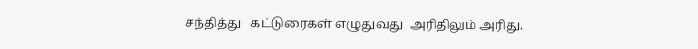சந்தித்து   கட்டுரைகள் எழுதுவது  அரிதிலும் அரிது.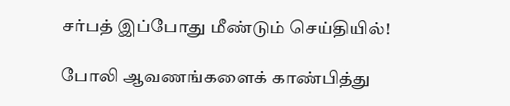சர்பத் இப்போது மீண்டும் செய்தியில்!

போலி ஆவணங்களைக் காண்பித்து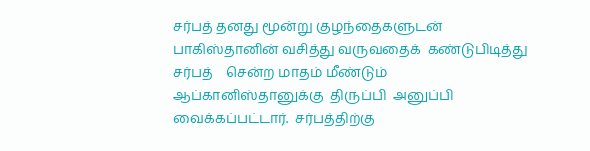சர்பத் தனது மூன்று குழந்தைகளுடன் பாகிஸ்தானின் வசித்து வருவதைக்  கண்டுபிடித்து  சர்பத்    சென்ற மாதம் மீண்டும் ஆப்கானிஸ்தானுக்கு  திருப்பி  அனுப்பி வைக்கப்பட்டார்.  சர்பத்திற்கு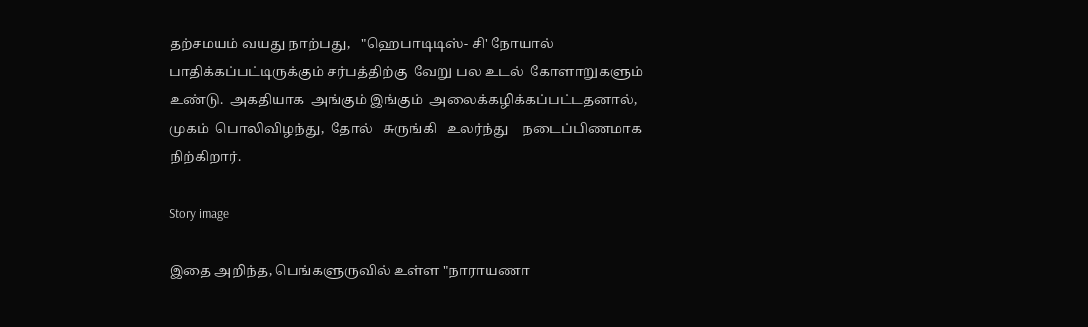தற்சமயம் வயது நாற்பது,   "ஹெபாடிடிஸ்- சி' நோயால் பாதிக்கப்பட்டிருக்கும் சர்பத்திற்கு  வேறு பல உடல்  கோளாறுகளும் உண்டு.  அகதியாக  அங்கும் இங்கும்  அலைக்கழிக்கப்பட்டதனால், முகம்  பொலிவிழந்து,  தோல்   சுருங்கி   உலர்ந்து    நடைப்பிணமாக  நிற்கிறார்.

Story image

இதை அறிந்த, பெங்களுருவில் உள்ள "நாராயணா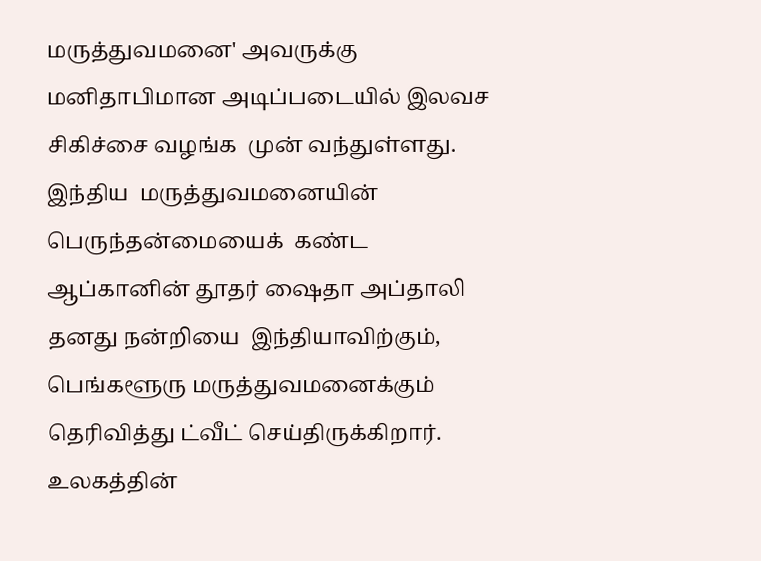மருத்துவமனை' அவருக்கு மனிதாபிமான அடிப்படையில் இலவச சிகிச்சை வழங்க  முன் வந்துள்ளது.
இந்திய  மருத்துவமனையின்   பெருந்தன்மையைக்  கண்ட  ஆப்கானின் தூதர் ஷைதா அப்தாலி தனது நன்றியை  இந்தியாவிற்கும்,  பெங்களூரு மருத்துவமனைக்கும் தெரிவித்து ட்வீட் செய்திருக்கிறார்.  உலகத்தின்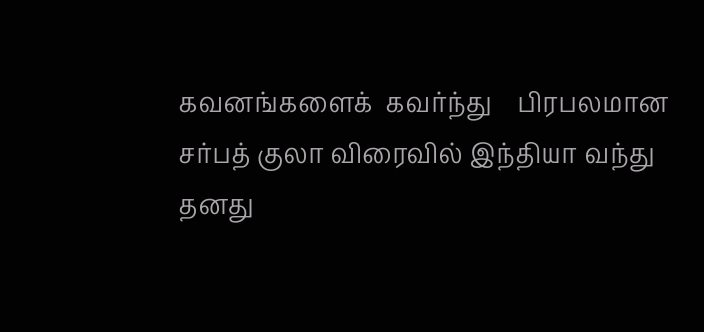கவனங்களைக்  கவர்ந்து    பிரபலமான சர்பத் குலா விரைவில் இந்தியா வந்து தனது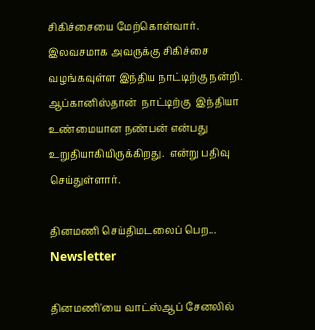சிகிச்சையை மேற்கொள்வார். இலவசமாக அவருக்கு சிகிச்சை வழங்கவுள்ள இந்திய நாட்டிற்கு நன்றி.   ஆப்கானிஸ்தான்  நாட்டிற்கு  இந்தியா உண்மையான நண்பன் என்பது உறுதியாகியிருக்கிறது.  என்று பதிவு செய்துள்ளார்.

தினமணி செய்திமடலைப் பெற... Newsletter

தினமணி'யை வாட்ஸ்ஆப் சேனலில்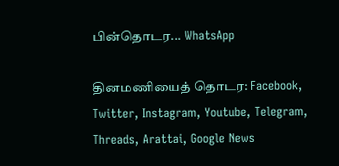பின்தொடர... WhatsApp

தினமணியைத் தொடர: Facebook, Twitter, Instagram, Youtube, Telegram, Threads, Arattai, Google News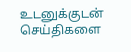உடனுக்குடன் செய்திகளை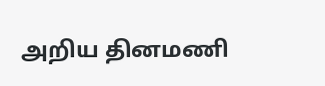அறிய தினமணி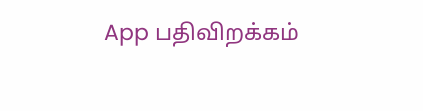App பதிவிறக்கம்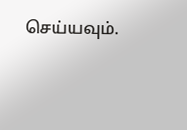செய்யவும்.